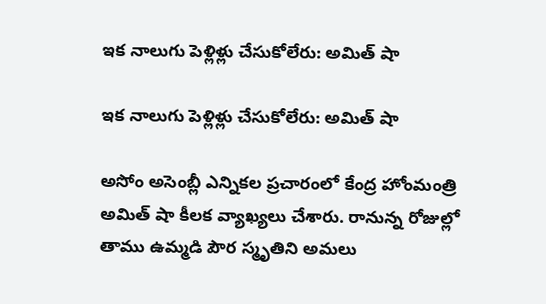ఇక నాలుగు పెళ్లిళ్లు చేసుకోలేరు: అమిత్ షా

ఇక నాలుగు పెళ్లిళ్లు చేసుకోలేరు: అమిత్ షా

అసోం అసెంబ్లీ ఎన్నికల ప్రచారంలో కేంద్ర హోంమంత్రి అమిత్ షా కీలక వ్యాఖ్యలు చేశారు. రానున్న రోజుల్లో తాము ఉమ్మడి పౌర స్మృతిని అమలు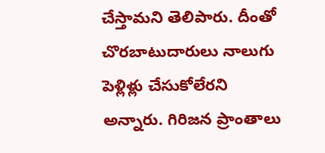చేస్తామని తెలిపారు. దీంతో చొరబాటుదారులు నాలుగు పెళ్లిళ్లు చేసుకోలేరని అన్నారు. గిరిజన ప్రాంతాలు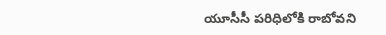యూసీసీ పరిధిలోకి రాబోవని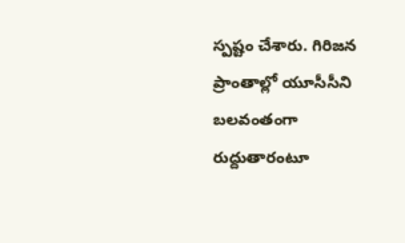స్పష్టం చేశారు. గిరిజన ప్రాంతాల్లో యూసీసీని బలవంతంగా రుద్దుతారంటూ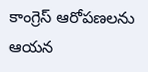కాంగ్రెస్ ఆరోపణలను ఆయన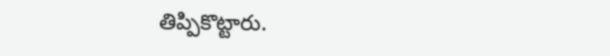తిప్పికొట్టారు.